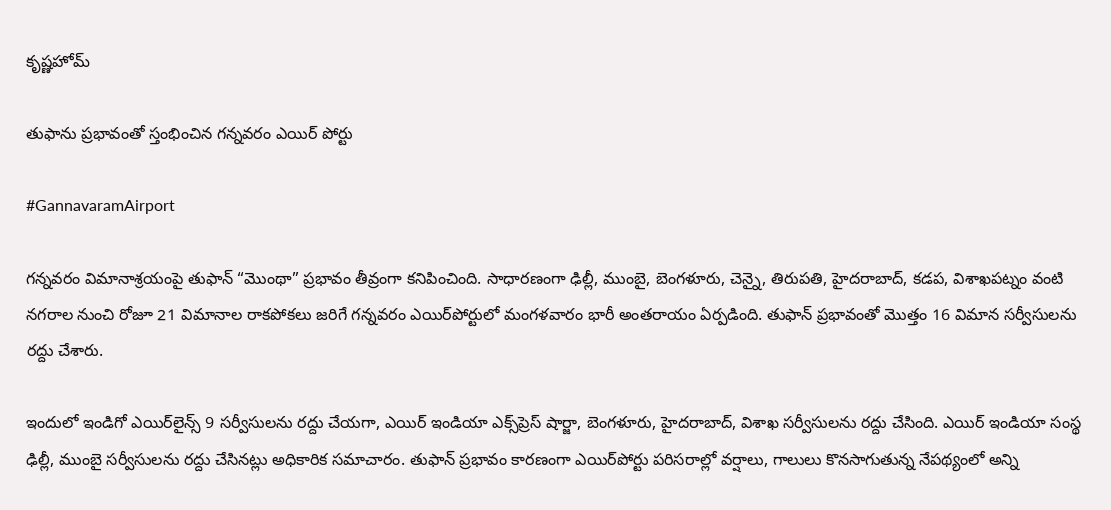కృష్ణహోమ్

తుఫాను ప్రభావంతో స్తంభించిన గన్నవరం ఎయిర్ పోర్టు

#GannavaramAirport

గన్నవరం విమానాశ్రయంపై తుఫాన్‌ “మొంథా” ప్రభావం తీవ్రంగా కనిపించింది. సాధారణంగా ఢిల్లీ, ముంబై, బెంగళూరు, చెన్నై, తిరుపతి, హైదరాబాద్‌, కడప, విశాఖపట్నం వంటి నగరాల నుంచి రోజూ 21 విమానాల రాకపోకలు జరిగే గన్నవరం ఎయిర్‌పోర్టులో మంగళవారం భారీ అంతరాయం ఏర్పడింది. తుఫాన్‌ ప్రభావంతో మొత్తం 16 విమాన సర్వీసులను రద్దు చేశారు.

ఇందులో ఇండిగో ఎయిర్‌లైన్స్‌ 9 సర్వీసులను రద్దు చేయగా, ఎయిర్‌ ఇండియా ఎక్స్‌ప్రెస్‌ షార్జా, బెంగళూరు, హైదరాబాద్‌, విశాఖ సర్వీసులను రద్దు చేసింది. ఎయిర్‌ ఇండియా సంస్థ ఢిల్లీ, ముంబై సర్వీసులను రద్దు చేసినట్లు అధికారిక సమాచారం. తుఫాన్‌ ప్రభావం కారణంగా ఎయిర్‌పోర్టు పరిసరాల్లో వర్షాలు, గాలులు కొనసాగుతున్న నేపథ్యంలో అన్ని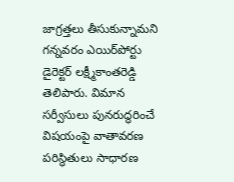జాగ్రత్తలు తీసుకున్నామని గన్నవరం ఎయిర్‌పోర్టు డైరెక్టర్‌ లక్ష్మీకాంతరెడ్డి తెలిపారు. విమాన సర్వీసులు పునరుద్ధరించే విషయంపై వాతావరణ పరిస్థితులు సాధారణ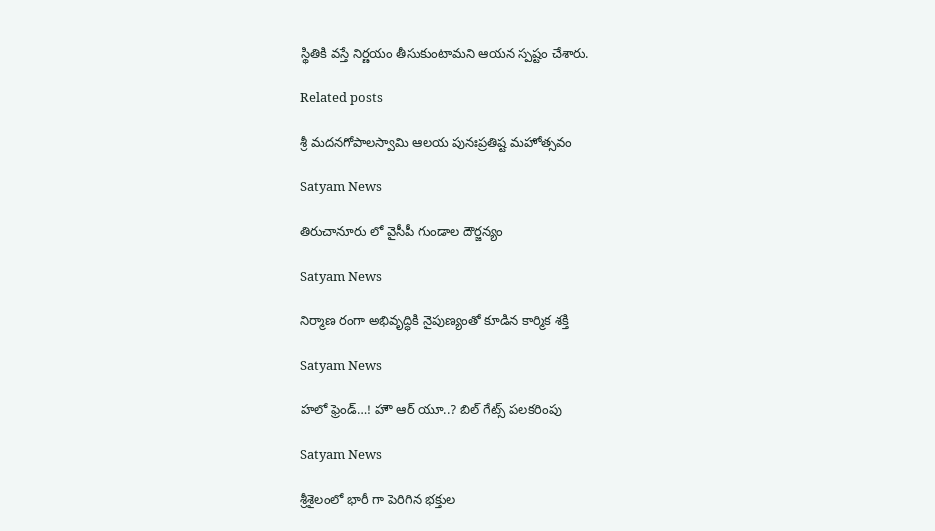స్థితికి వస్తే నిర్ణయం తీసుకుంటామని ఆయన స్పష్టం చేశారు.

Related posts

శ్రీ మదనగోపాలస్వామి ఆలయ పునఃప్రతిష్ట మహోత్సవం

Satyam News

తిరుచానూరు లో వైసీపీ గుండాల దౌర్జన్యం

Satyam News

నిర్మాణ రంగా అభివృద్ధికి నైపుణ్యంతో కూడిన కార్మిక శక్తి

Satyam News

హలో ఫ్రెండ్…! హౌ ఆర్ యూ..? బిల్ గేట్స్ పలకరింపు

Satyam News

శ్రీశైలంలో భారీ గా పెరిగిన భక్తుల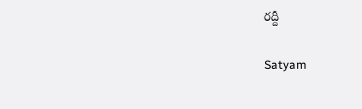రద్దీ

Satyam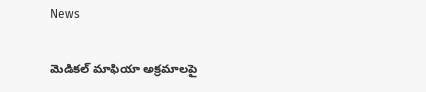News

మెడికల్ మాఫియా అక్రమాలపై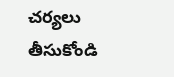చర్యలు తీసుకోండి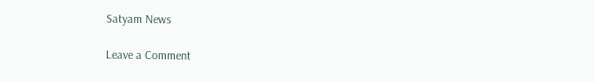Satyam News

Leave a Comment